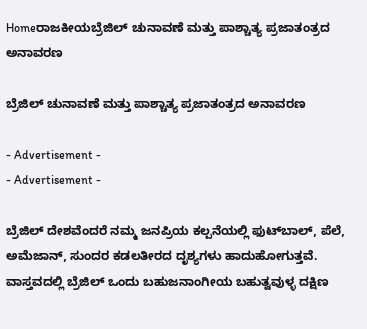Homeರಾಜಕೀಯಬ್ರೆಜಿಲ್ ಚುನಾವಣೆ ಮತ್ತು ಪಾಶ್ಚಾತ್ಯ ಪ್ರಜಾತಂತ್ರದ ಅನಾವರಣ

ಬ್ರೆಜಿಲ್ ಚುನಾವಣೆ ಮತ್ತು ಪಾಶ್ಚಾತ್ಯ ಪ್ರಜಾತಂತ್ರದ ಅನಾವರಣ

- Advertisement -
- Advertisement -

ಬ್ರೆಜಿಲ್ ದೇಶವೆಂದರೆ ನಮ್ಮ ಜನಪ್ರಿಯ ಕಲ್ಪನೆಯಲ್ಲಿ ಫುಟ್‌ಬಾಲ್, ಪೆಲೆ, ಅಮೆಜಾನ್, ಸುಂದರ ಕಡಲತೀರದ ದೃಶ್ಯಗಳು ಹಾದುಹೋಗುತ್ತವೆ. ವಾಸ್ತವದಲ್ಲಿ ಬ್ರೆಜಿಲ್ ಒಂದು ಬಹುಜನಾಂಗೀಯ ಬಹುತ್ವವುಳ್ಳ ದಕ್ಷಿಣ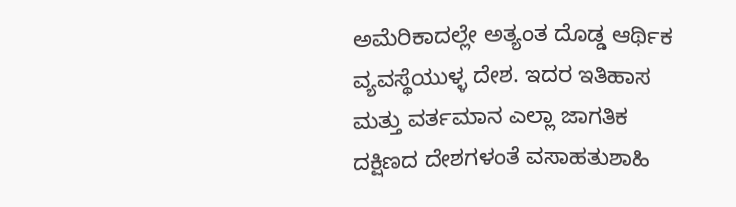ಅಮೆರಿಕಾದಲ್ಲೇ ಅತ್ಯಂತ ದೊಡ್ಡ ಆರ್ಥಿಕ ವ್ಯವಸ್ಥೆಯುಳ್ಳ ದೇಶ. ಇದರ ಇತಿಹಾಸ ಮತ್ತು ವರ್ತಮಾನ ಎಲ್ಲಾ ಜಾಗತಿಕ ದಕ್ಷಿಣದ ದೇಶಗಳಂತೆ ವಸಾಹತುಶಾಹಿ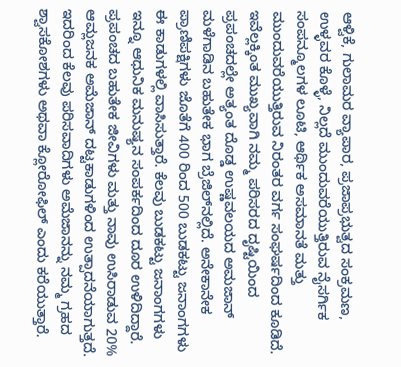ಆಳ್ವಿಕೆ, ಗುಲಾಮರ ವ್ಯಾಪಾರ, ಪ್ರಜಾಪ್ರಭುತ್ವದ ಸಂಕ್ರಮಣ, ಉಳ್ಳವರ ಕೊಳ್ಳೆ, ನಿಲ್ಲದೆ ಮುಂದುವರೆಯುತ್ತಿರುವ ನೈಸರ್ಗಿಕ ಸಂಪನ್ಮೂಲಗಳ ಲೂಟಿ, ಆರ್ಥಿಕ ಅಸಮಾನತೆ ಮತ್ತು ಮುಂದುವರೆಯುತ್ತಿರುವ ನಿರಂತರ ವರ್ಗ ಸಂಘರ್ಷದಿಂದ ಕೂಡಿದೆ. ಇವೆಲ್ಲಕ್ಕಿಂತ ಮುಖ್ಯವಾಗಿ ನಮ್ಮ ಪರಿಸರದ ದೃಷ್ಟಿಯಿಂದ ಪ್ರಪಂಚದಲ್ಲೇ ಅತ್ಯಂತ ದೊಡ್ಡ ಉಷ್ಣವಲಯದ ಅಮಜಾನ್ ಮಳೆಗಾಡಿನ ಬಹುತೇಕ ಭಾಗ ಬ್ರೆಜಿಲ್‌ನಲ್ಲಿದೆ. ಅನೇಕಾನೇಕ ಪ್ರಾಣಿಪಕ್ಷಿಗಳು ಜೊತೆಗೆ 400 ರಿಂದ 500 ಬುಡಕಟ್ಟು ಜನಾಂಗಗಳು ಈ ಕಾಡುಗಳಲ್ಲಿ ವಾಸಿಸುತ್ತಾರೆ. ಕೆಲವು ಬುಡಕಟ್ಟು ಜನಾಂಗಗಳು ಇನ್ನೂ ಆಧುನಿಕ ಮನುಷ್ಯನ ಸಂಪರ್ಕದಿಂದ ದೂರ ಉಳಿದಿದ್ದಾರೆ. ಪ್ರಪಂಚದ ಬಹುತೇಕ ಜೀವಿಗಳು ಮತ್ತು ನಾವು ಉಸಿರಾಡುವ 20% ಆಮ್ಲಜನಕ ಅಮೆಜಾನ್ ದಟ್ಟಕಾಡುಗಳಿಂದ ಉತ್ಪಾದನೆಯಾಗುತ್ತದೆ. ಇದರಿಂದ ಕೆಲವು ಪರಿಸವಾದಿಗಳು ಅಮೆಜಾನನ್ನು ನಮ್ಮ ಗ್ರಹದ ಶ್ವಾಸಕೋಶಗಳು ಅಥವಾ ಕ್ಲೋರೋಫಿಲ್ ಎಂದು ಕರೆಯುತ್ತಾರೆ.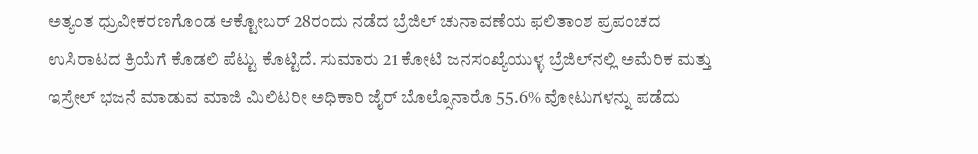ಅತ್ಯಂತ ಧ್ರುವೀಕರಣಗೊಂಡ ಆಕ್ಟೋಬರ್ 28ರಂದು ನಡೆದ ಬ್ರೆಜಿಲ್ ಚುನಾವಣೆಯ ಫಲಿತಾಂಶ ಪ್ರಪಂಚದ ಉಸಿರಾಟದ ಕ್ರಿಯೆಗೆ ಕೊಡಲಿ ಪೆಟ್ಟು ಕೊಟ್ಟಿದೆ. ಸುಮಾರು 21 ಕೋಟಿ ಜನಸಂಖ್ಯೆಯುಳ್ಳ ಬ್ರೆಜಿಲ್‌ನಲ್ಲಿ ಅಮೆರಿಕ ಮತ್ತು ಇಸ್ರೇಲ್ ಭಜನೆ ಮಾಡುವ ಮಾಜಿ ಮಿಲಿಟರೀ ಅಧಿಕಾರಿ ಜೈರ್ ಬೊಲ್ಸೊನಾರೊ 55.6% ವೋಟುಗಳನ್ನು ಪಡೆದು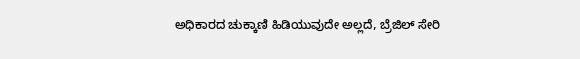ಅಧಿಕಾರದ ಚುಕ್ಕಾಣಿ ಹಿಡಿಯುವುದೇ ಅಲ್ಲದೆ, ಬ್ರೆಜಿಲ್ ಸೇರಿ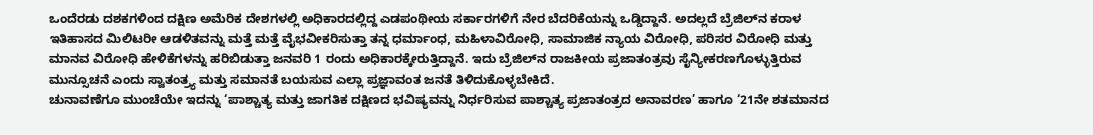ಒಂದೆರಡು ದಶಕಗಳಿಂದ ದಕ್ಷಿಣ ಅಮೆರಿಕ ದೇಶಗಳಲ್ಲಿ ಅಧಿಕಾರದಲ್ಲಿದ್ದ ಎಡಪಂಥೀಯ ಸರ್ಕಾರಗಳಿಗೆ ನೇರ ಬೆದರಿಕೆಯನ್ನು ಒಡ್ಡಿದ್ದಾನೆ. ಅದಲ್ಲದೆ ಬ್ರೆಜಿಲ್‌ನ ಕರಾಳ ಇತಿಹಾಸದ ಮಿಲಿಟರೀ ಆಡಳಿತವನ್ನು ಮತ್ತೆ ಮತ್ತೆ ವೈಭವೀಕರಿಸುತ್ತಾ ತನ್ನ ಧರ್ಮಾಂಧ, ಮಹಿಳಾವಿರೋಧಿ, ಸಾಮಾಜಿಕ ನ್ಯಾಯ ವಿರೋಧಿ, ಪರಿಸರ ವಿರೋಧಿ ಮತ್ತು ಮಾನವ ವಿರೋಧಿ ಹೇಳಿಕೆಗಳನ್ನು ಹರಿಬಿಡುತ್ತಾ ಜನವರಿ 1 ರಂದು ಅಧಿಕಾರಕ್ಕೇರುತ್ತಿದ್ದಾನೆ. ಇದು ಬ್ರೆಜಿಲ್‌ನ ರಾಜಕೀಯ ಪ್ರಜಾತಂತ್ರವು ಸೈನ್ಯೀಕರಣಗೊಳ್ಳುತ್ತಿರುವ ಮುನ್ಸೂಚನೆ ಎಂದು ಸ್ವಾತಂತ್ರ‍್ಯ ಮತ್ತು ಸಮಾನತೆ ಬಯಸುವ ಎಲ್ಲಾ ಪ್ರಜ್ಞಾವಂತ ಜನತೆ ತಿಳಿದುಕೊಳ್ಳಬೇಕಿದೆ.
ಚುನಾವಣೆಗೂ ಮುಂಚೆಯೇ ಇದನ್ನು ‘ಪಾಶ್ಚಾತ್ಯ ಮತ್ತು ಜಾಗತಿಕ ದಕ್ಷಿಣದ ಭವಿಷ್ಯವನ್ನು ನಿರ್ಧರಿಸುವ ಪಾಶ್ಚಾತ್ಯ ಪ್ರಜಾತಂತ್ರದ ಅನಾವರಣ’ ಹಾಗೂ ‘21ನೇ ಶತಮಾನದ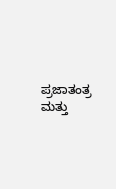ಪ್ರಜಾತಂತ್ರ ಮತ್ತು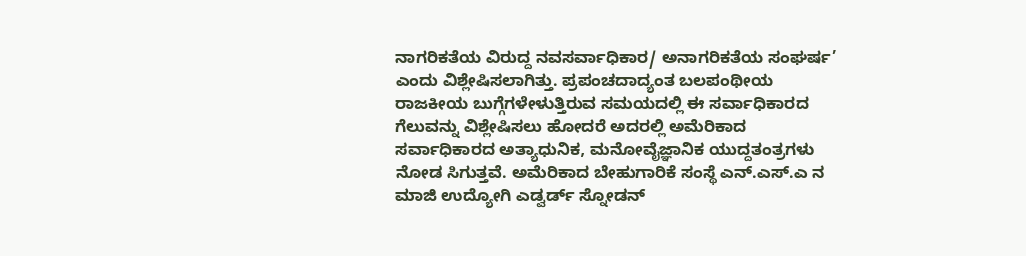ನಾಗರಿಕತೆಯ ವಿರುದ್ದ ನವಸರ್ವಾಧಿಕಾರ/ ಅನಾಗರಿಕತೆಯ ಸಂಘರ್ಷ’ ಎಂದು ವಿಶ್ಲೇಷಿಸಲಾಗಿತ್ತು. ಪ್ರಪಂಚದಾದ್ಯಂತ ಬಲಪಂಥೀಯ ರಾಜಕೀಯ ಬುಗ್ಗೆಗಳೇಳುತ್ತಿರುವ ಸಮಯದಲ್ಲಿ ಈ ಸರ್ವಾಧಿಕಾರದ ಗೆಲುವನ್ನು ವಿಶ್ಲೇಷಿಸಲು ಹೋದರೆ ಅದರಲ್ಲಿ ಅಮೆರಿಕಾದ ಸರ್ವಾಧಿಕಾರದ ಅತ್ಯಾಧುನಿಕ, ಮನೋವೈಜ್ಞಾನಿಕ ಯುದ್ದತಂತ್ರಗಳು ನೋಡ ಸಿಗುತ್ತವೆ. ಅಮೆರಿಕಾದ ಬೇಹುಗಾರಿಕೆ ಸಂಸ್ಥೆ ಎನ್.ಎಸ್.ಎ ನ ಮಾಜಿ ಉದ್ಯೋಗಿ ಎಡ್ವರ್ಡ್ ಸ್ನೋಡನ್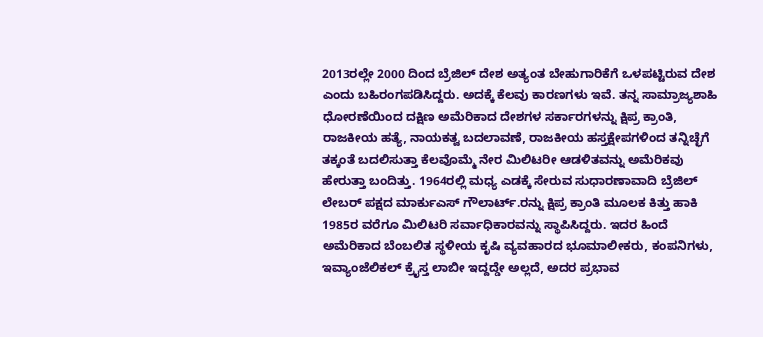2013ರಲ್ಲೇ 2000 ದಿಂದ ಬ್ರೆಜಿಲ್ ದೇಶ ಅತ್ಯಂತ ಬೇಹುಗಾರಿಕೆಗೆ ಒಳಪಟ್ಟಿರುವ ದೇಶ ಎಂದು ಬಹಿರಂಗಪಡಿಸಿದ್ದರು. ಅದಕ್ಕೆ ಕೆಲವು ಕಾರಣಗಳು ಇವೆ. ತನ್ನ ಸಾಮ್ರಾಜ್ಯಶಾಹಿ ಧೋರಣೆಯಿಂದ ದಕ್ಷಿಣ ಅಮೆರಿಕಾದ ದೇಶಗಳ ಸರ್ಕಾರಗಳನ್ನು ಕ್ಷಿಪ್ರ ಕ್ರಾಂತಿ, ರಾಜಕೀಯ ಹತ್ಯೆ, ನಾಯಕತ್ವ ಬದಲಾವಣೆ, ರಾಜಕೀಯ ಹಸ್ತಕ್ಷೇಪಗಳಿಂದ ತನ್ನಿಚ್ಛೆಗೆ ತಕ್ಕಂತೆ ಬದಲಿಸುತ್ತಾ ಕೆಲವೊಮ್ಮೆ ನೇರ ಮಿಲಿಟರೀ ಆಡಳಿತವನ್ನು ಅಮೆರಿಕವು ಹೇರುತ್ತಾ ಬಂದಿತ್ತು. 1964ರಲ್ಲಿ ಮಧ್ಯ ಎಡಕ್ಕೆ ಸೇರುವ ಸುಧಾರಣಾವಾದಿ ಬ್ರೆಜಿಲ್ ಲೇಬರ್ ಪಕ್ಷದ ಮಾರ್ಕುಎಸ್ ಗೌಲಾರ್ಟ್.ರನ್ನು ಕ್ಷಿಪ್ರ ಕ್ರಾಂತಿ ಮೂಲಕ ಕಿತ್ತು ಹಾಕಿ 1985ರ ವರೆಗೂ ಮಿಲಿಟರಿ ಸರ್ವಾಧಿಕಾರವನ್ನು ಸ್ಥಾಪಿಸಿದ್ದರು. ಇದರ ಹಿಂದೆ ಅಮೆರಿಕಾದ ಬೆಂಬಲಿತ ಸ್ಥಳೀಯ ಕೃಷಿ ವ್ಯವಹಾರದ ಭೂಮಾಲೀಕರು, ಕಂಪನಿಗಳು, ಇವ್ಯಾಂಜೆಲಿಕಲ್ ಕ್ರೈಸ್ತ ಲಾಬೀ ಇದ್ದದ್ಡೇ ಅಲ್ಲದೆ, ಅದರ ಪ್ರಭಾವ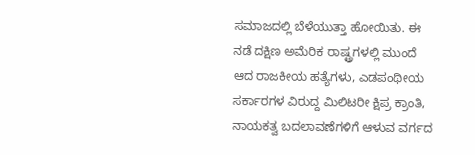ಸಮಾಜದಲ್ಲಿ ಬೆಳೆಯುತ್ತಾ ಹೋಯಿತು. ಈ ನಡೆ ದಕ್ಷಿಣ ಅಮೆರಿಕ ರಾಷ್ಟ್ರಗಳಲ್ಲಿ ಮುಂದೆ ಆದ ರಾಜಕೀಯ ಹತ್ಯೆಗಳು, ಎಡಪಂಥೀಯ ಸರ್ಕಾರಗಳ ವಿರುದ್ದ ಮಿಲಿಟರೀ ಕ್ಷಿಪ್ರ ಕ್ರಾಂತಿ, ನಾಯಕತ್ವ ಬದಲಾವಣೆಗಳಿಗೆ ಆಳುವ ವರ್ಗದ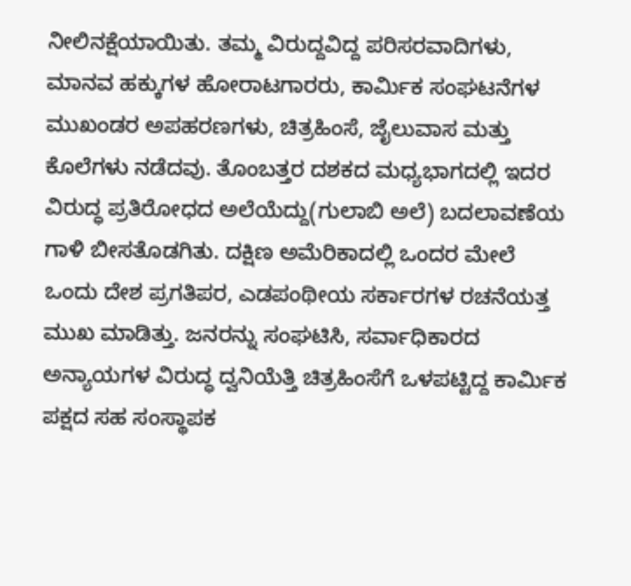ನೀಲಿನಕ್ಷೆಯಾಯಿತು. ತಮ್ಮ ವಿರುದ್ದವಿದ್ದ ಪರಿಸರವಾದಿಗಳು, ಮಾನವ ಹಕ್ಕುಗಳ ಹೋರಾಟಗಾರರು, ಕಾರ್ಮಿಕ ಸಂಘಟನೆಗಳ ಮುಖಂಡರ ಅಪಹರಣಗಳು, ಚಿತ್ರಹಿಂಸೆ, ಜೈಲುವಾಸ ಮತ್ತು ಕೊಲೆಗಳು ನಡೆದವು. ತೊಂಬತ್ತರ ದಶಕದ ಮಧ್ಯಭಾಗದಲ್ಲಿ ಇದರ ವಿರುದ್ಧ ಪ್ರತಿರೋಧದ ಅಲೆಯೆದ್ದು(ಗುಲಾಬಿ ಅಲೆ) ಬದಲಾವಣೆಯ ಗಾಳಿ ಬೀಸತೊಡಗಿತು. ದಕ್ಷಿಣ ಅಮೆರಿಕಾದಲ್ಲಿ ಒಂದರ ಮೇಲೆ ಒಂದು ದೇಶ ಪ್ರಗತಿಪರ, ಎಡಪಂಥೀಯ ಸರ್ಕಾರಗಳ ರಚನೆಯತ್ತ ಮುಖ ಮಾಡಿತ್ತು. ಜನರನ್ನು ಸಂಘಟಿಸಿ, ಸರ್ವಾಧಿಕಾರದ ಅನ್ಯಾಯಗಳ ವಿರುದ್ಧ ದ್ವನಿಯೆತ್ತಿ ಚಿತ್ರಹಿಂಸೆಗೆ ಒಳಪಟ್ಟಿದ್ದ ಕಾರ್ಮಿಕ ಪಕ್ಷದ ಸಹ ಸಂಸ್ಥಾಪಕ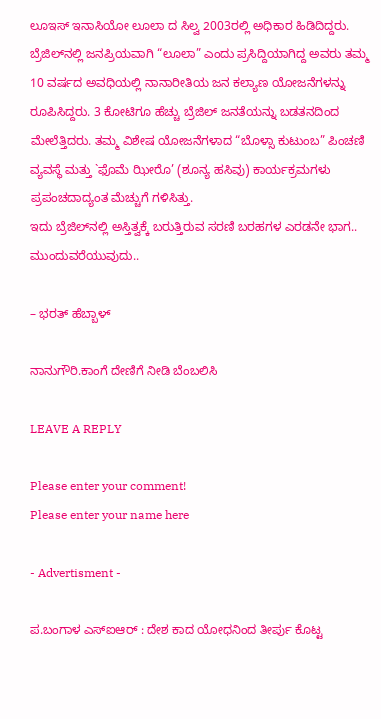ಲೂಇಸ್ ಇನಾಸಿಯೋ ಲೂಲಾ ದ ಸಿಲ್ವ 2003ರಲ್ಲಿ ಅಧಿಕಾರ ಹಿಡಿದಿದ್ದರು. ಬ್ರೆಜಿಲ್‌ನಲ್ಲಿ ಜನಪ್ರಿಯವಾಗಿ “ಲೂಲಾ” ಎಂದು ಪ್ರಸಿದ್ದಿಯಾಗಿದ್ದ ಅವರು ತಮ್ಮ 10 ವರ್ಷದ ಅವಧಿಯಲ್ಲಿ ನಾನಾರೀತಿಯ ಜನ ಕಲ್ಯಾಣ ಯೋಜನೆಗಳನ್ನು ರೂಪಿಸಿದ್ದರು. 3 ಕೋಟಿಗೂ ಹೆಚ್ಚು ಬ್ರೆಜಿಲ್ ಜನತೆಯನ್ನು ಬಡತನದಿಂದ ಮೇಲೆತ್ತಿದರು. ತಮ್ಮ ವಿಶೇಷ ಯೋಜನೆಗಳಾದ “ಬೊಳ್ಸಾ ಕುಟುಂಬ” ಪಿಂಚಣಿ ವ್ಯವಸ್ಥೆ ಮತ್ತು `ಫೊಮೆ ಝೀರೊ’ (ಶೂನ್ಯ ಹಸಿವು) ಕಾರ್ಯಕ್ರಮಗಳು ಪ್ರಪಂಚದಾದ್ಯಂತ ಮೆಚ್ಚುಗೆ ಗಳಿಸಿತ್ತು.
ಇದು ಬ್ರೆಜಿಲ್‌ನಲ್ಲಿ ಅಸ್ತಿತ್ವಕ್ಕೆ ಬರುತ್ತಿರುವ ಸರಣಿ ಬರಹಗಳ ಎರಡನೇ ಭಾಗ.. ಮುಂದುವರೆಯುವುದು..

– ಭರತ್ ಹೆಬ್ಬಾಳ್

ನಾನುಗೌರಿ.ಕಾಂಗೆ ದೇಣಿಗೆ ನೀಡಿ ಬೆಂಬಲಿಸಿ

LEAVE A REPLY

Please enter your comment!
Please enter your name here

- Advertisment -

ಪ.ಬಂಗಾಳ ಎಸ್‌ಐಆರ್‌ : ದೇಶ ಕಾದ ಯೋಧನಿಂದ ತೀರ್ಪು ಕೊಟ್ಟ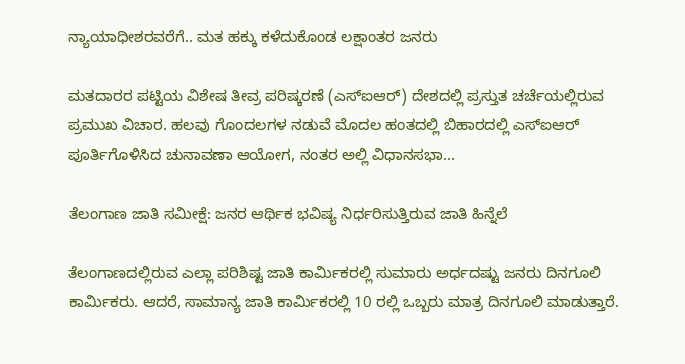ನ್ಯಾಯಾಧೀಶರವರೆಗೆ.. ಮತ ಹಕ್ಕು ಕಳೆದುಕೊಂಡ ಲಕ್ಷಾಂತರ ಜನರು

ಮತದಾರರ ಪಟ್ಟಿಯ ವಿಶೇಷ ತೀವ್ರ ಪರಿಷ್ಕರಣೆ (ಎಸ್‌ಐಆರ್‌) ದೇಶದಲ್ಲಿ ಪ್ರಸ್ತುತ ಚರ್ಚೆಯಲ್ಲಿರುವ ಪ್ರಮುಖ ವಿಚಾರ. ಹಲವು ಗೊಂದಲಗಳ ನಡುವೆ ಮೊದಲ ಹಂತದಲ್ಲಿ ಬಿಹಾರದಲ್ಲಿ ಎಸ್‌ಐಆರ್‌ ಪೂರ್ತಿಗೊಳಿಸಿದ ಚುನಾವಣಾ ಆಯೋಗ, ನಂತರ ಅಲ್ಲಿ ವಿಧಾನಸಭಾ...

ತೆಲಂಗಾಣ ಜಾತಿ ಸಮೀಕ್ಷೆ: ಜನರ ಆರ್ಥಿಕ ಭವಿಷ್ಯ ನಿರ್ಧರಿಸುತ್ತಿರುವ ಜಾತಿ ಹಿನ್ನೆಲೆ

ತೆಲಂಗಾಣದಲ್ಲಿರುವ ಎಲ್ಲಾ ಪರಿಶಿಷ್ಟ ಜಾತಿ ಕಾರ್ಮಿಕರಲ್ಲಿ ಸುಮಾರು ಅರ್ಧದಷ್ಟು ಜನರು ದಿನಗೂಲಿ ಕಾರ್ಮಿಕರು. ಆದರೆ, ಸಾಮಾನ್ಯ ಜಾತಿ ಕಾರ್ಮಿಕರಲ್ಲಿ 10 ರಲ್ಲಿ ಒಬ್ಬರು ಮಾತ್ರ ದಿನಗೂಲಿ ಮಾಡುತ್ತಾರೆ.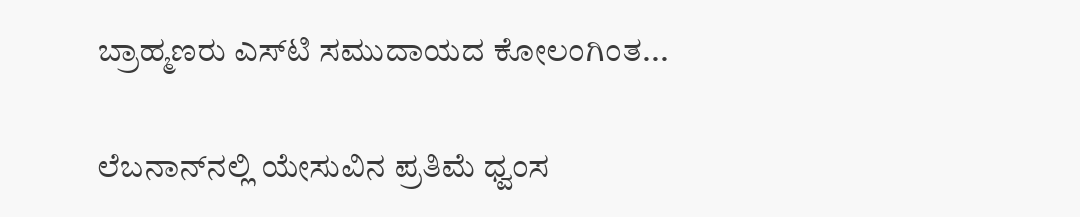ಬ್ರಾಹ್ಮಣರು ಎಸ್‌ಟಿ ಸಮುದಾಯದ ಕೋಲಂಗಿಂತ...

ಲೆಬನಾನ್‌ನಲ್ಲಿ ಯೇಸುವಿನ ಪ್ರತಿಮೆ ಧ್ವಂಸ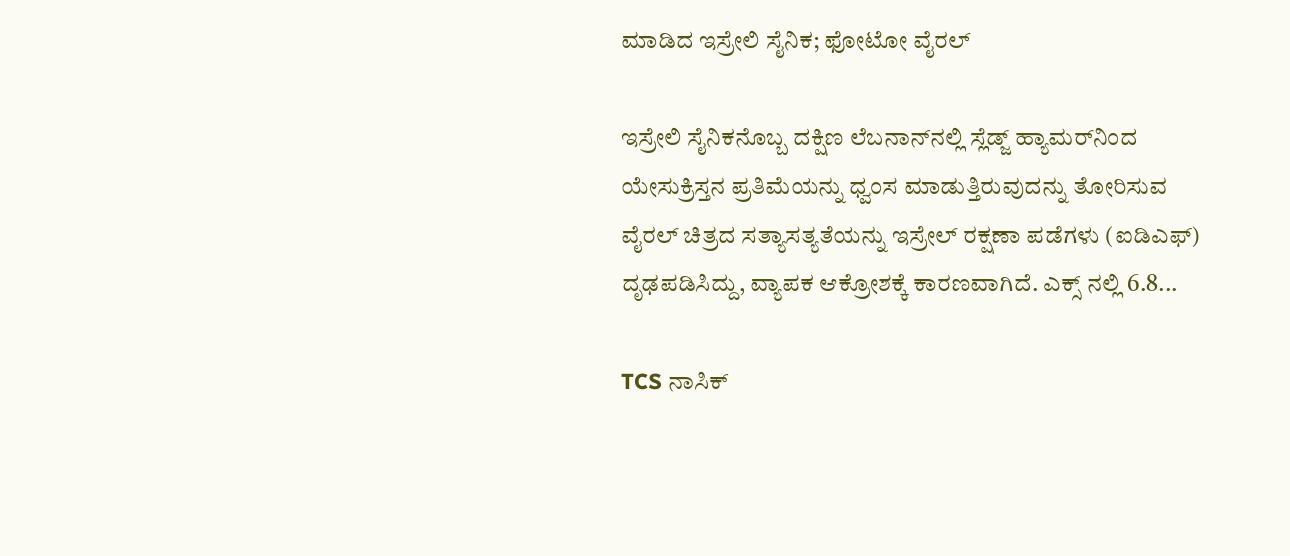ಮಾಡಿದ ಇಸ್ರೇಲಿ ಸೈನಿಕ; ಫೋಟೋ ವೈರಲ್

ಇಸ್ರೇಲಿ ಸೈನಿಕನೊಬ್ಬ ದಕ್ಷಿಣ ಲೆಬನಾನ್‌ನಲ್ಲಿ ಸ್ಲೆಡ್ಜ್ ಹ್ಯಾಮರ್‌ನಿಂದ ಯೇಸುಕ್ರಿಸ್ತನ ಪ್ರತಿಮೆಯನ್ನು ಧ್ವಂಸ ಮಾಡುತ್ತಿರುವುದನ್ನು ತೋರಿಸುವ ವೈರಲ್ ಚಿತ್ರದ ಸತ್ಯಾಸತ್ಯತೆಯನ್ನು ಇಸ್ರೇಲ್ ರಕ್ಷಣಾ ಪಡೆಗಳು (ಐಡಿಎಫ್‌) ದೃಢಪಡಿಸಿದ್ದು, ವ್ಯಾಪಕ ಆಕ್ರೋಶಕ್ಕೆ ಕಾರಣವಾಗಿದೆ. ಎಕ್ಸ್ ನಲ್ಲಿ 6.8...

TCS ನಾಸಿಕ್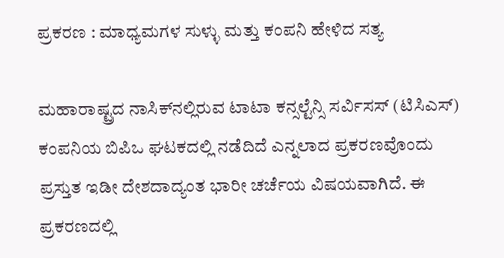ಪ್ರಕರಣ : ಮಾಧ್ಯಮಗಳ ಸುಳ್ಳು ಮತ್ತು ಕಂಪನಿ ಹೇಳಿದ ಸತ್ಯ

ಮಹಾರಾಷ್ಟ್ರದ ನಾಸಿಕ್‌ನಲ್ಲಿರುವ ಟಾಟಾ ಕನ್ಸಲ್ಟೆನ್ಸಿ ಸರ್ವಿಸಸ್ (ಟಿಸಿಎಸ್‌) ಕಂಪನಿಯ ಬಿಪಿಒ ಘಟಕದಲ್ಲಿ ನಡೆದಿದೆ ಎನ್ನಲಾದ ಪ್ರಕರಣವೊಂದು ಪ್ರಸ್ತುತ ಇಡೀ ದೇಶದಾದ್ಯಂತ ಭಾರೀ ಚರ್ಚೆಯ ವಿಷಯವಾಗಿದೆ. ಈ ಪ್ರಕರಣದಲ್ಲಿ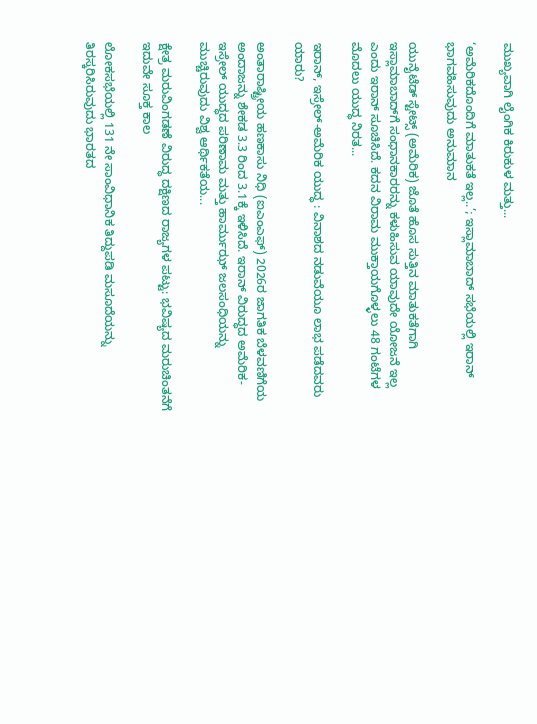ಮುಖ್ಯವಾಗಿ ಲೈಂಗಿಕ ಕಿರುಕುಳ ಮತ್ತು...

‘ಅಮೆರಿಕದೊಂದಿಗೆ ಮಾತುಕತೆ ಇಲ್ಲ..’; ಇಸ್ಲಾಮಾಬಾದ್‌ ಸಭೆಯಲ್ಲಿ ಇರಾನ್ ಭಾಗವಹಿಸುವುದು ಅನುಮಾನ

ಯುನೈಟೆಡ್ ಸ್ಟೇಟ್ಸ್ (ಅಮೆರಿಕ) ಜೊತೆ ಹೊಸ ಸುತ್ತಿನ ಮಾತುಕತೆಗಾಗಿ ಇಸ್ಲಾಮಾಬಾದ್‌ಗೆ ಸಂಧಾನಕಾರರನ್ನು ಕಳುಹಿಸುವ ಯಾವುದೇ ಯೋಜನೆ ಇಲ್ಲ ಎಂದು ಇರಾನ್ ಸೂಚಿಸಿದೆ. ಕದನ ವಿರಾಮ ಮುಕ್ತಾಯಗೊಳ್ಳಲು 48 ಗಂಟೆಗಳ ಮೊದಲು ಯುದ್ಧ ನಿರತ...

ಇರಾನ್, ಇಸ್ರೇಲ್-ಅಮೆರಿಕ ಯುದ್ಧ : ವಿನಾಶದ ನಡುವೆಯೂ ಲಾಭ ಪಡೆದವರು ಯಾರು?

ಅಂತಾರಾಷ್ಟ್ರೀಯ ಹಣಕಾಸು ನಿಧಿ (ಐಎಂಎಫ್‌) 2026ರ ಜಾಗತಿಕ ಬೆಳವಣಿಗೆಯ ಅಂದಾಜನ್ನು ಶೇಕಡ 3.3 ರಿಂದ 3.1ಕ್ಕೆ ಇಳಿಸಿದೆ. ಇರಾನ್ ವಿರುದ್ಧದ ಅಮೆರಿಕ-ಇಸ್ರೇಲ್ ಯುದ್ಧದ ಪರಿಣಾಮ ಮತ್ತು ಹಾರ್ಮುಝ್ ಜಲಸಂಧಿಯನ್ನು ಮುಚ್ಚಿರುವುದು ವಿಶ್ವ ಆರ್ಥಿಕತೆಯ...

ಕ್ಷೇತ್ರ ಮರುವಿಂಗಡಣೆ ವಿರುದ್ಧ ದಕ್ಷಿಣದ ರಾಜ್ಯಗಳ ಪಟ್ಟು: ಭವಿಷ್ಯದ ಮರುಚಿಂತನೆಗೆ ಇದುವೇ ಸೂಕ್ತ ಕಾಲ

ಲೋಕಸಭೆಯಲ್ಲಿ 131 ನೇ ಸಾಂವಿಧಾನಿಕ ತಿದ್ದುಪಡಿ ಮಸೂದೆಯನ್ನು ತಿರಸ್ಕರಿಸಿರುವುದು ಭಾರತದ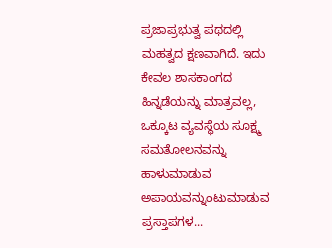ಪ್ರಜಾಪ್ರಭುತ್ವ ಪಥದಲ್ಲಿ ಮಹತ್ವದ ಕ್ಷಣವಾಗಿದೆ. ಇದು ಕೇವಲ ಶಾಸಕಾಂಗದ ಹಿನ್ನಡೆಯನ್ನು ಮಾತ್ರವಲ್ಲ, ಒಕ್ಕೂಟ ವ್ಯವಸ್ಥೆಯ ಸೂಕ್ಷ್ಮ ಸಮತೋಲನವನ್ನು ಹಾಳುಮಾಡುವ ಅಪಾಯವನ್ನುಂಟುಮಾಡುವ ಪ್ರಸ್ತಾಪಗಳ...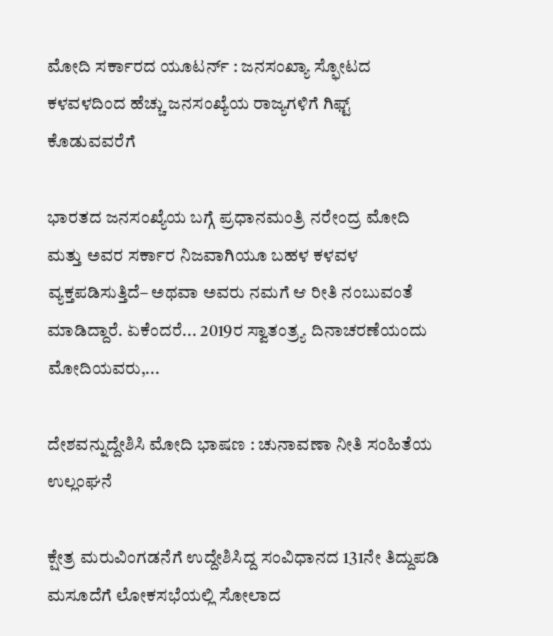ಮೋದಿ ಸರ್ಕಾರದ ಯೂಟರ್ನ್ : ಜನಸಂಖ್ಯಾ ಸ್ಫೋಟದ ಕಳವಳದಿಂದ ಹೆಚ್ಚು ಜನಸಂಖ್ಯೆಯ ರಾಜ್ಯಗಳಿಗೆ ಗಿಫ್ಟ್ ಕೊಡುವವರೆಗೆ

ಭಾರತದ ಜನಸಂಖ್ಯೆಯ ಬಗ್ಗೆ ಪ್ರಧಾನಮಂತ್ರಿ ನರೇಂದ್ರ ಮೋದಿ ಮತ್ತು ಅವರ ಸರ್ಕಾರ ನಿಜವಾಗಿಯೂ ಬಹಳ ಕಳವಳ ವ್ಯಕ್ತಪಡಿಸುತ್ತಿದೆ– ಅಥವಾ ಅವರು ನಮಗೆ ಆ ರೀತಿ ನಂಬುವಂತೆ ಮಾಡಿದ್ದಾರೆ. ಏಕೆಂದರೆ... 2019ರ ಸ್ವಾತಂತ್ರ್ಯ ದಿನಾಚರಣೆಯಂದು ಮೋದಿಯವರು,...

ದೇಶವನ್ನುದ್ದೇಶಿಸಿ ಮೋದಿ ಭಾಷಣ : ಚುನಾವಣಾ ನೀತಿ ಸಂಹಿತೆಯ ಉಲ್ಲಂಘನೆ

ಕ್ಷೇತ್ರ ಮರುವಿಂಗಡನೆಗೆ ಉದ್ದೇಶಿಸಿದ್ದ ಸಂವಿಧಾನದ 131ನೇ ತಿದ್ದುಪಡಿ ಮಸೂದೆಗೆ ಲೋಕಸಭೆಯಲ್ಲಿ ಸೋಲಾದ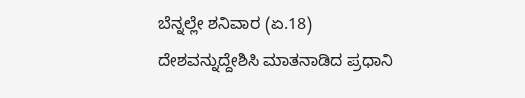ಬೆನ್ನಲ್ಲೇ ಶನಿವಾರ (ಏ.18) ದೇಶವನ್ನುದ್ದೇಶಿಸಿ ಮಾತನಾಡಿದ ಪ್ರಧಾನಿ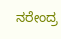ನರೇಂದ್ರ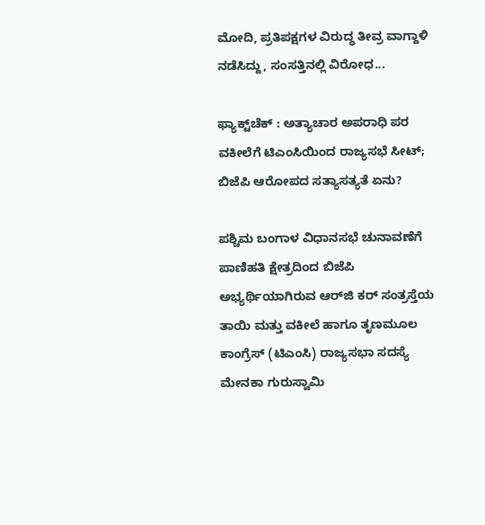ಮೋದಿ, ಪ್ರತಿಪಕ್ಷಗಳ ವಿರುದ್ಧ ತೀವ್ರ ವಾಗ್ದಾಳಿ ನಡೆಸಿದ್ದು, ಸಂಸತ್ತಿನಲ್ಲಿ ವಿರೋಧ...

ಫ್ಯಾಕ್ಟ್‌ಚೆಕ್ : ಅತ್ಯಾಚಾರ ಅಪರಾಧಿ ಪರ ವಕೀಲೆಗೆ ಟಿಎಂಸಿಯಿಂದ ರಾಜ್ಯಸಭೆ ಸೀಟ್; ಬಿಜೆಪಿ ಆರೋಪದ ಸತ್ಯಾಸತ್ಯತೆ ಏನು?

ಪಶ್ಚಿಮ ಬಂಗಾಳ ವಿಧಾನಸಭೆ ಚುನಾವಣೆಗೆ ಪಾಣಿಹತಿ ಕ್ಷೇತ್ರದಿಂದ ಬಿಜೆಪಿ ಅಭ್ಯರ್ಥಿಯಾಗಿರುವ ಆರ್‌ಜಿ ಕರ್‌ ಸಂತ್ರಸ್ತೆಯ ತಾಯಿ ಮತ್ತು ವಕೀಲೆ ಹಾಗೂ ತೃಣಮೂಲ ಕಾಂಗ್ರೆಸ್ (ಟಿಎಂಸಿ) ರಾಜ್ಯಸಭಾ ಸದಸ್ಯೆ ಮೇನಕಾ ಗುರುಸ್ವಾಮಿ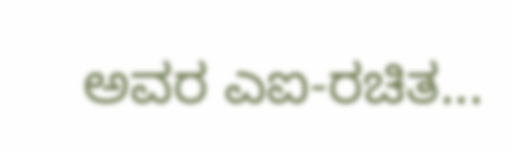ಅವರ ಎಐ-ರಚಿತ...